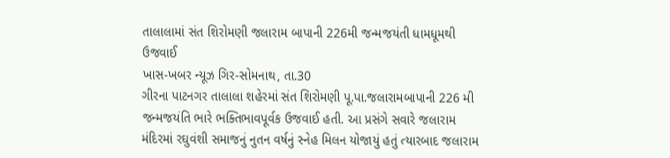તાલાલામાં સંત શિરોમણી જલારામ બાપાની 226મી જન્મજયંતી ધામધૂમથી ઉજવાઈ
ખાસ-ખબર ન્યૂઝ ગિર-સોમનાથ, તા.30
ગીરના પાટનગર તાલાલા શહેરમાં સંત શિરોમણી પૂ.પા.જલારામબાપાની 226 મી જન્મજયંતિ ભારે ભક્તિભાવપૂર્વક ઉજવાઈ હતી. આ પ્રસંગે સવારે જલારામ મંદિરમાં રઘુવંશી સમાજનું નુતન વર્ષનું સ્નેહ મિલન યોજાયું હતું ત્યારબાદ જલારામ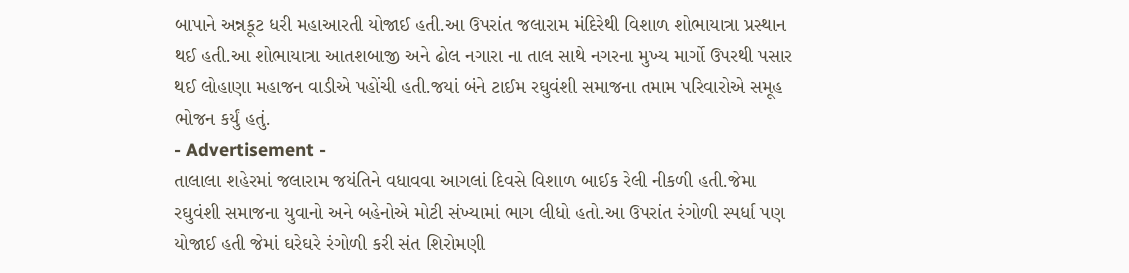બાપાને અન્નકૂટ ધરી મહાઆરતી યોજાઈ હતી.આ ઉપરાંત જલારામ મંદિરેથી વિશાળ શોભાયાત્રા પ્રસ્થાન થઈ હતી.આ શોભાયાત્રા આતશબાજી અને ઢોલ નગારા ના તાલ સાથે નગરના મુખ્ય માર્ગો ઉપરથી પસાર થઈ લોહાણા મહાજન વાડીએ પહોંચી હતી.જયાં બંને ટાઈમ રઘુવંશી સમાજના તમામ પરિવારોએ સમૂહ ભોજન કર્યું હતું.
- Advertisement -
તાલાલા શહેરમાં જલારામ જયંતિને વધાવવા આગલાં દિવસે વિશાળ બાઈક રેલી નીકળી હતી.જેમા રઘુવંશી સમાજના યુવાનો અને બહેનોએ મોટી સંખ્યામાં ભાગ લીધો હતો.આ ઉપરાંત રંગોળી સ્પર્ધા પણ યોજાઈ હતી જેમાં ઘરેઘરે રંગોળી કરી સંત શિરોમણી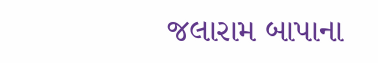જલારામ બાપાના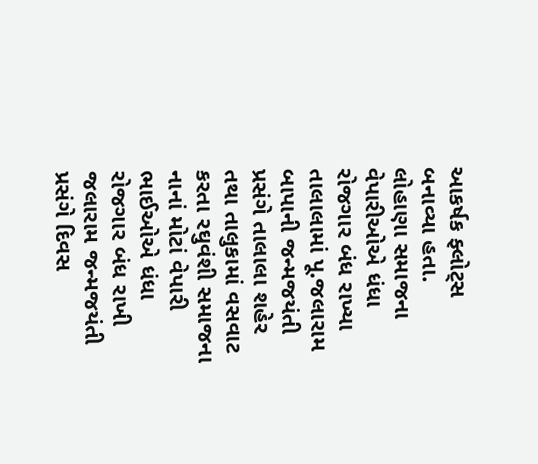આકર્ષક ફ્લોટ્સ બનાવ્યા હતા.
લોહાણા સમાજના વેપારીઓએ ધંધા રોજગાર બંધ રાખ્યા
તાલાલામાં પૂ.જલારામ બાપાની જન્મજયંતી પ્રસંગે તાલાલા શહેર તથા તાલુકામાં વસવાટ કરતા રઘુવંશી સમાજના નાનાં મોટાં વેપારી ભાઈઓએ ધંધા રોજગાર બંધ રાખી જલારામ જન્મજયંતી પ્રસંગે દિવસ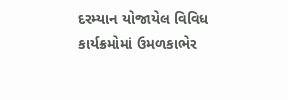દરમ્યાન યોજાયેલ વિવિધ કાર્યક્રમોમાં ઉમળકાભેર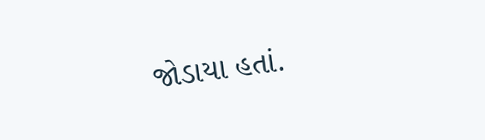જોડાયા હતાં.